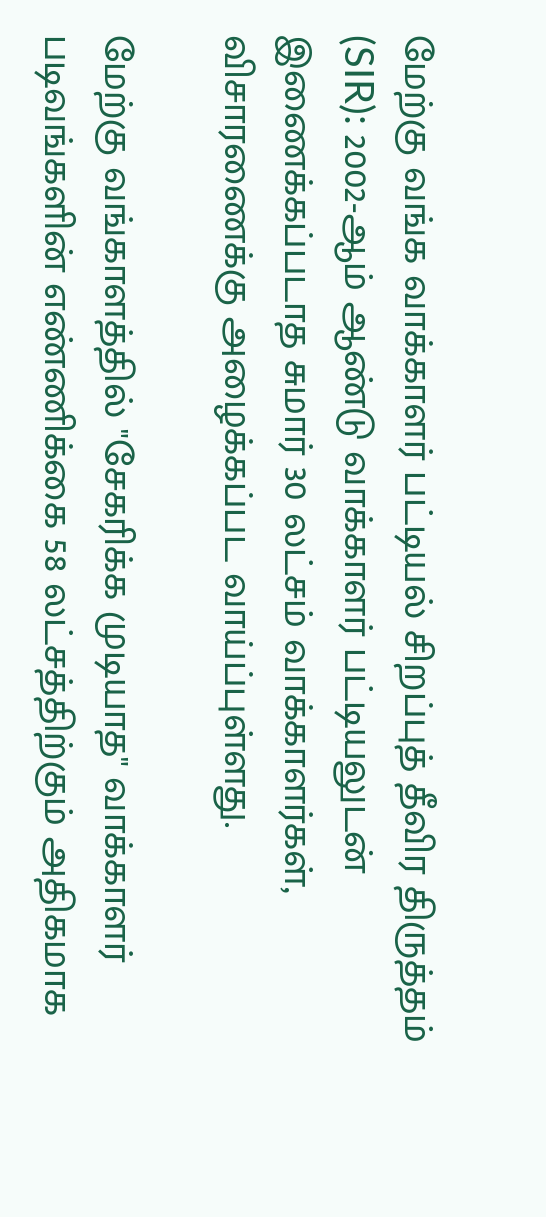மேற்கு வங்க வாக்காளர் பட்டியல் சிறப்புத் தீவிர திருத்தம் (SIR): 2002-ஆம் ஆண்டு வாக்காளர் பட்டியலுடன் இணைக்கப்படாத சுமார் 30 லட்சம் வாக்காளர்கள், விசாரணைக்கு அழைக்கப்பட வாய்ப்புள்ளது.

மேற்கு வங்காளத்தில் "சேகரிக்க முடியாத" வாக்காளர் படிவங்களின் எண்ணிக்கை 58 லட்சத்திற்கும் அதிகமாக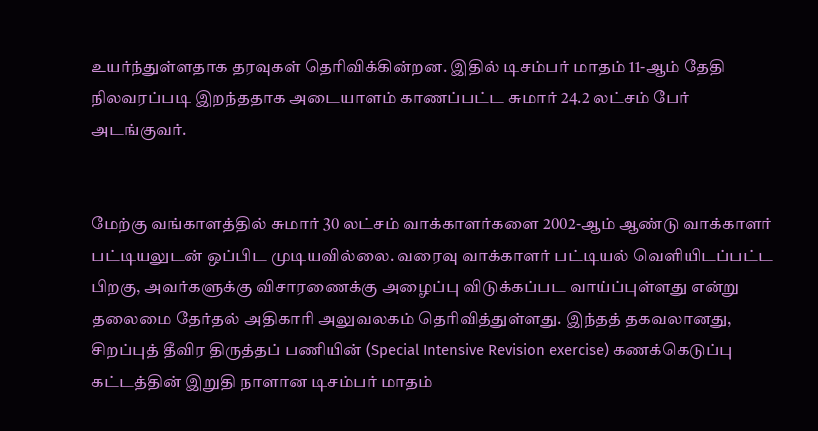உயர்ந்துள்ளதாக தரவுகள் தெரிவிக்கின்றன. இதில் டிசம்பர் மாதம் 11-ஆம் தேதி நிலவரப்படி இறந்ததாக அடையாளம் காணப்பட்ட சுமார் 24.2 லட்சம் பேர் அடங்குவர்.


மேற்கு வங்காளத்தில் சுமார் 30 லட்சம் வாக்காளர்களை 2002-ஆம் ஆண்டு வாக்காளர் பட்டியலுடன் ஒப்பிட முடியவில்லை. வரைவு வாக்காளர் பட்டியல் வெளியிடப்பட்ட பிறகு, அவர்களுக்கு விசாரணைக்கு அழைப்பு விடுக்கப்பட வாய்ப்புள்ளது என்று தலைமை தேர்தல் அதிகாரி அலுவலகம் தெரிவித்துள்ளது. இந்தத் தகவலானது, சிறப்புத் தீவிர திருத்தப் பணியின் (Special Intensive Revision exercise) கணக்கெடுப்பு கட்டத்தின் இறுதி நாளான டிசம்பர் மாதம்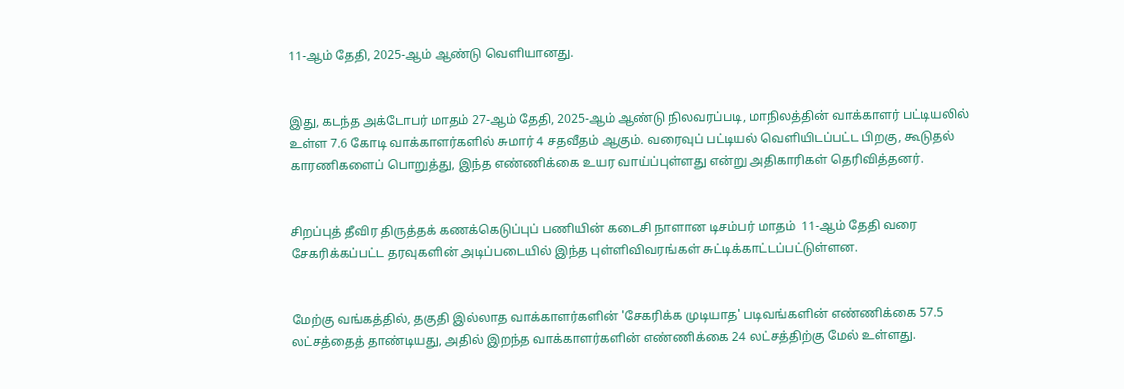11-ஆம் தேதி, 2025-ஆம் ஆண்டு வெளியானது.


இது, கடந்த அக்டோபர் மாதம் 27-ஆம் தேதி, 2025-ஆம் ஆண்டு நிலவரப்படி, மாநிலத்தின் வாக்காளர் பட்டியலில் உள்ள 7.6 கோடி வாக்காளர்களில் சுமார் 4 சதவீதம் ஆகும். வரைவுப் பட்டியல் வெளியிடப்பட்ட பிறகு, கூடுதல் காரணிகளைப் பொறுத்து, இந்த எண்ணிக்கை உயர வாய்ப்புள்ளது என்று அதிகாரிகள் தெரிவித்தனர்.


சிறப்புத் தீவிர திருத்தக் கணக்கெடுப்புப் பணியின் கடைசி நாளான டிசம்பர் மாதம்  11-ஆம் தேதி வரை சேகரிக்கப்பட்ட தரவுகளின் அடிப்படையில் இந்த புள்ளிவிவரங்கள் சுட்டிக்காட்டப்பட்டுள்ளன.


மேற்கு வங்கத்தில், தகுதி இல்லாத வாக்காளர்களின் 'சேகரிக்க முடியாத' படிவங்களின் எண்ணிக்கை 57.5 லட்சத்தைத் தாண்டியது, அதில் இறந்த வாக்காளர்களின் எண்ணிக்கை 24 லட்சத்திற்கு மேல் உள்ளது.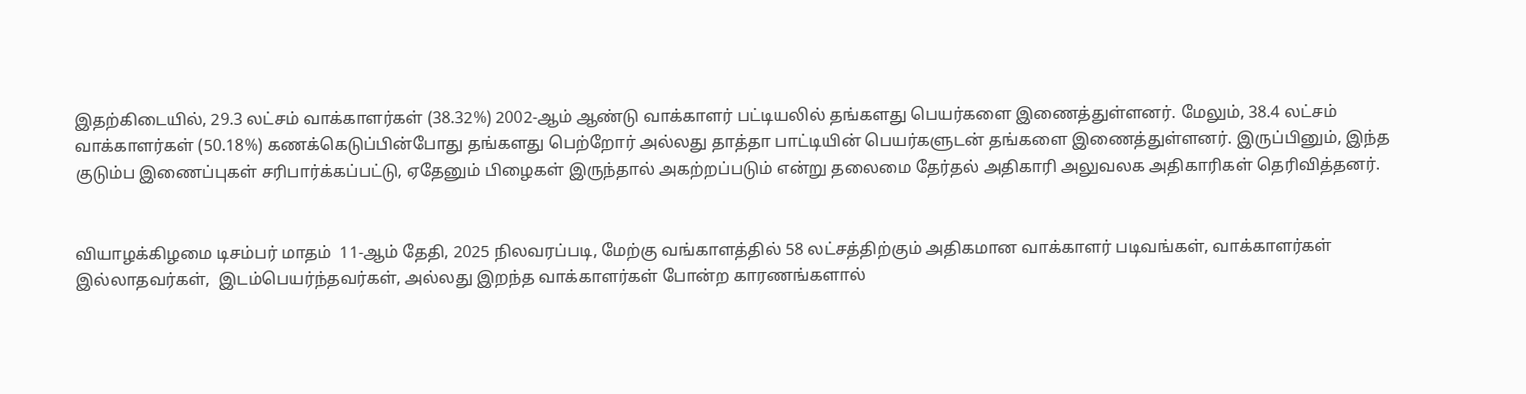இதற்கிடையில், 29.3 லட்சம் வாக்காளர்கள் (38.32%) 2002-ஆம் ஆண்டு வாக்காளர் பட்டியலில் தங்களது பெயர்களை இணைத்துள்ளனர். மேலும், 38.4 லட்சம் வாக்காளர்கள் (50.18%) கணக்கெடுப்பின்போது தங்களது பெற்றோர் அல்லது தாத்தா பாட்டியின் பெயர்களுடன் தங்களை இணைத்துள்ளனர். இருப்பினும், இந்த குடும்ப இணைப்புகள் சரிபார்க்கப்பட்டு, ஏதேனும் பிழைகள் இருந்தால் அகற்றப்படும் என்று தலைமை தேர்தல் அதிகாரி அலுவலக அதிகாரிகள் தெரிவித்தனர்.


வியாழக்கிழமை டிசம்பர் மாதம்  11-ஆம் தேதி, 2025 நிலவரப்படி, மேற்கு வங்காளத்தில் 58 லட்சத்திற்கும் அதிகமான வாக்காளர் படிவங்கள், வாக்காளர்கள் இல்லாதவர்கள்,  இடம்பெயர்ந்தவர்கள், அல்லது இறந்த வாக்காளர்கள் போன்ற காரணங்களால்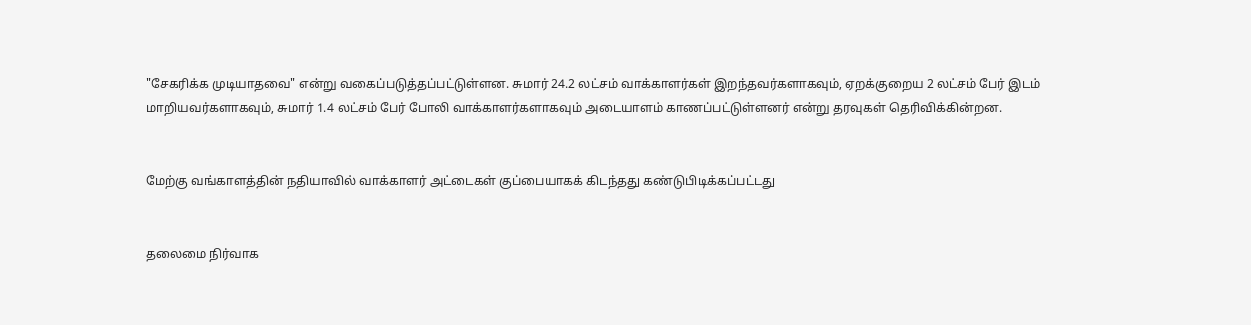"சேகரிக்க முடியாதவை" என்று வகைப்படுத்தப்பட்டுள்ளன. சுமார் 24.2 லட்சம் வாக்காளர்கள் இறந்தவர்களாகவும், ஏறக்குறைய 2 லட்சம் பேர் இடம் மாறியவர்களாகவும், சுமார் 1.4 லட்சம் பேர் போலி வாக்காளர்களாகவும் அடையாளம் காணப்பட்டுள்ளனர் என்று தரவுகள் தெரிவிக்கின்றன.


மேற்கு வங்காளத்தின் நதியாவில் வாக்காளர் அட்டைகள் குப்பையாகக் கிடந்தது கண்டுபிடிக்கப்பட்டது


தலைமை நிர்வாக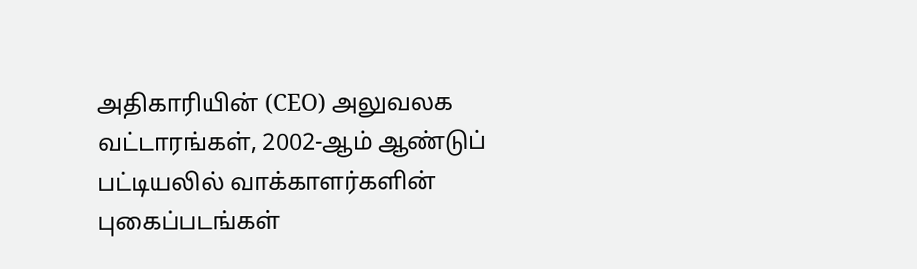அதிகாரியின் (CEO) அலுவலக வட்டாரங்கள், 2002-ஆம் ஆண்டுப் பட்டியலில் வாக்காளர்களின் புகைப்படங்கள்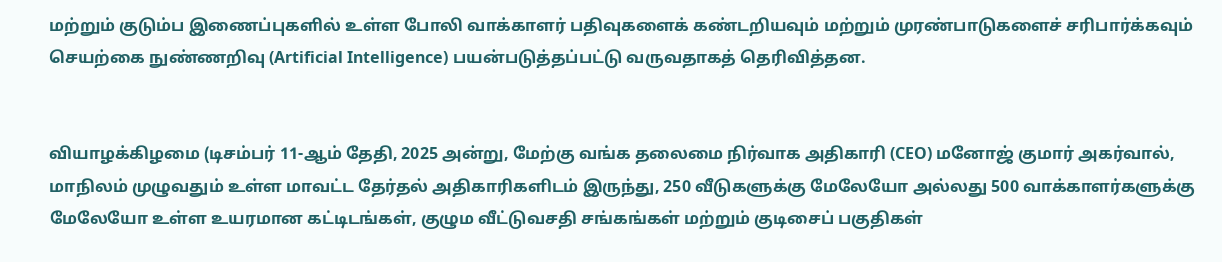மற்றும் குடும்ப இணைப்புகளில் உள்ள போலி வாக்காளர் பதிவுகளைக் கண்டறியவும் மற்றும் முரண்பாடுகளைச் சரிபார்க்கவும் செயற்கை நுண்ணறிவு (Artificial Intelligence) பயன்படுத்தப்பட்டு வருவதாகத் தெரிவித்தன.


வியாழக்கிழமை (டிசம்பர் 11-ஆம் தேதி, 2025 அன்று, மேற்கு வங்க தலைமை நிர்வாக அதிகாரி (CEO) மனோஜ் குமார் அகர்வால், மாநிலம் முழுவதும் உள்ள மாவட்ட தேர்தல் அதிகாரிகளிடம் இருந்து, 250 வீடுகளுக்கு மேலேயோ அல்லது 500 வாக்காளர்களுக்கு மேலேயோ உள்ள உயரமான கட்டிடங்கள், குழும வீட்டுவசதி சங்கங்கள் மற்றும் குடிசைப் பகுதிகள்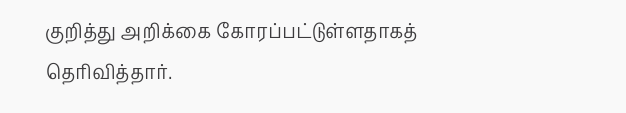குறித்து அறிக்கை கோரப்பட்டுள்ளதாகத் தெரிவித்தார்.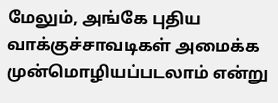மேலும், அங்கே புதிய வாக்குச்சாவடிகள் அமைக்க முன்மொழியப்படலாம் என்று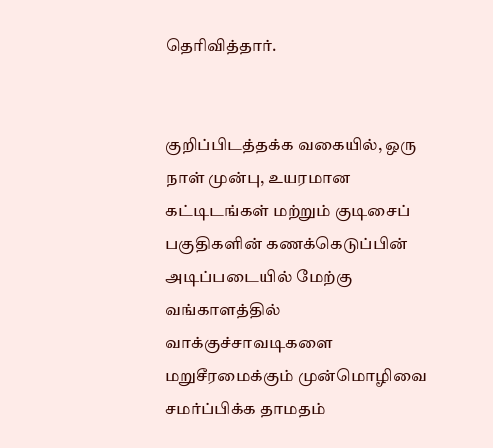தெரிவித்தார்.


குறிப்பிடத்தக்க வகையில், ஒரு நாள் முன்பு, உயரமான கட்டிடங்கள் மற்றும் குடிசைப் பகுதிகளின் கணக்கெடுப்பின் அடிப்படையில் மேற்கு வங்காளத்தில் வாக்குச்சாவடிகளை மறுசீரமைக்கும் முன்மொழிவை சமர்ப்பிக்க தாமதம்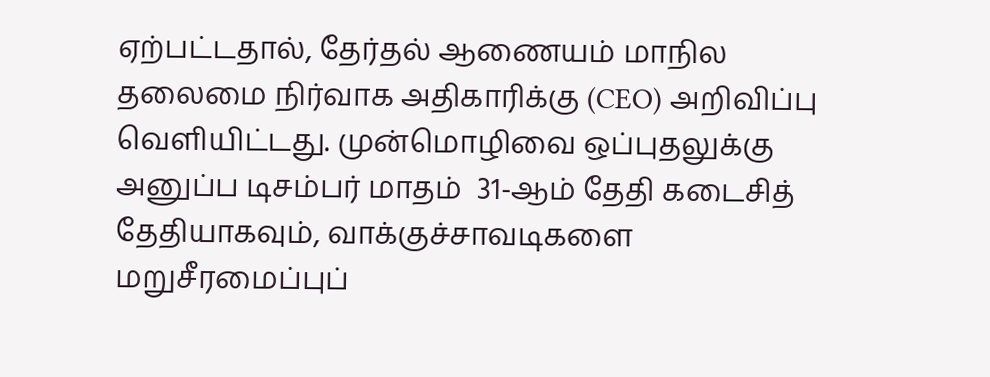ஏற்பட்டதால், தேர்தல் ஆணையம் மாநில தலைமை நிர்வாக அதிகாரிக்கு (CEO) அறிவிப்பு வெளியிட்டது. முன்மொழிவை ஒப்புதலுக்கு அனுப்ப டிசம்பர் மாதம்  31-ஆம் தேதி கடைசித் தேதியாகவும், வாக்குச்சாவடிகளை மறுசீரமைப்புப்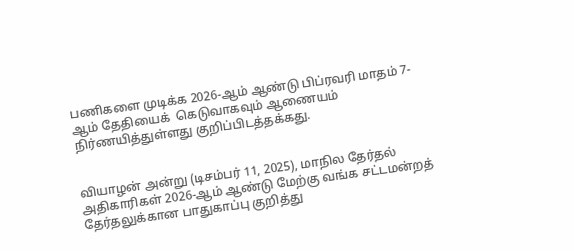பணிகளை முடிக்க 2026-ஆம் ஆண்டு பிப்ரவரி மாதம் 7-ஆம் தேதியைக்  கெடுவாகவும் ஆணையம் நிர்ணயித்துள்ளது குறிப்பிடத்தக்கது.


வியாழன் அன்று (டிசம்பர் 11, 2025), மாநில தேர்தல் அதிகாரிகள் 2026-ஆம் ஆண்டு மேற்கு வங்க சட்டமன்றத் தேர்தலுக்கான பாதுகாப்பு குறித்து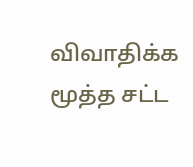விவாதிக்க மூத்த சட்ட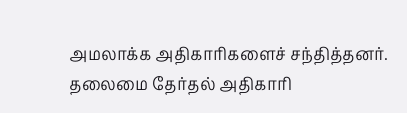அமலாக்க அதிகாரிகளைச் சந்தித்தனர். தலைமை தேர்தல் அதிகாரி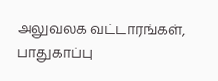அலுவலக வட்டாரங்கள், பாதுகாப்பு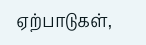ஏற்பாடுகள்,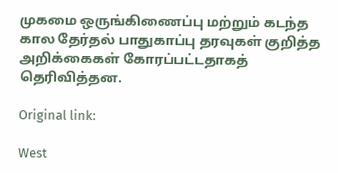முகமை ஒருங்கிணைப்பு மற்றும் கடந்த கால தேர்தல் பாதுகாப்பு தரவுகள் குறித்த அறிக்கைகள் கோரப்பட்டதாகத் தெரிவித்தன.

Original link:

West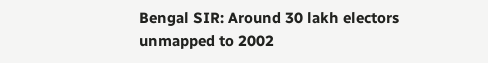Bengal SIR: Around 30 lakh electors unmapped to 2002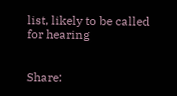list, likely to be called for hearing


Share: